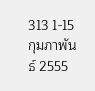313 1-15 กุมภาพันธ์ 2555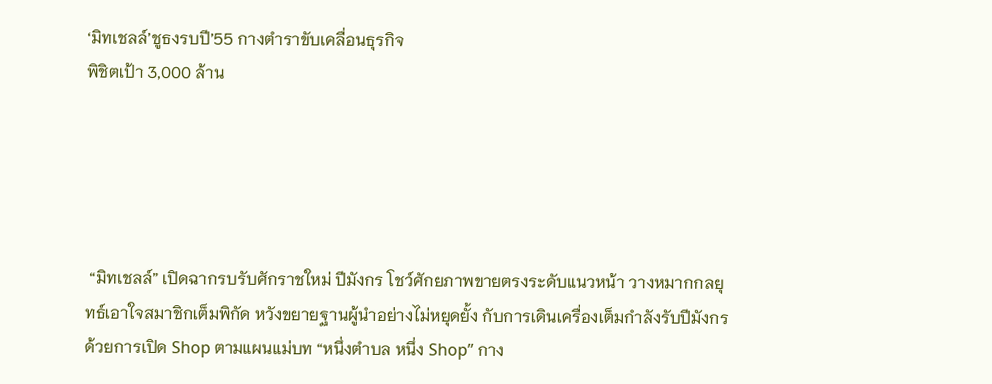‘มิทเชลล์’ชูธงรบปี’55 กางตำราขับเคลื่อนธุรกิจ
พิชิตเป้า 3,000 ล้าน





 “มิทเชลล์” เปิดฉากรบรับศักราชใหม่ ปีมังกร โชว์ศักยภาพขายตรงระดับแนวหน้า วางหมากกลยุทธ์เอาใจสมาชิกเต็มพิกัด หวังขยายฐานผู้นำอย่างไม่หยุดยั้ง กับการเดินเครื่องเต็มกำลังรับปีมังกร ด้วยการเปิด Shop ตามแผนแม่บท “หนึ่งตำบล หนึ่ง Shop” กาง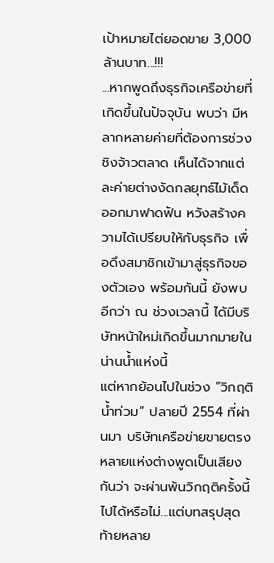เป้าหมายไต่ยอดขาย 3,000 ล้านบาท...!!!
...หากพูดถึงธุรกิจเครือข่ายที่เกิดขึ้นในปัจจุบัน พบว่า มีหลากหลายค่ายที่ต้องการช่วงชิงจ้าวตลาด เห็นได้จากแต่ละค่ายต่างงัดกลยุทธ์ไม้เด็ดออกมาฟาดฟัน หวังสร้างความได้เปรียบให้กับธุรกิจ เพื่อดึงสมาชิกเข้ามาสู่ธุรกิจของตัวเอง พร้อมกันนี้ ยังพบอีกว่า ณ ช่วงเวลานี้ ได้มีบริษัทหน้าใหม่เกิดขึ้นมากมายในน่านน้ำแห่งนี้
แต่หากย้อนไปในช่วง “วิกฤติน้ำท่วม” ปลายปี 2554 ที่ผ่านมา บริษัทเครือข่ายขายตรงหลายแห่งต่างพูดเป็นเสียงกันว่า จะผ่านพ้นวิกฤติครั้งนี้ ไปได้หรือไม่...แต่บทสรุปสุดท้ายหลาย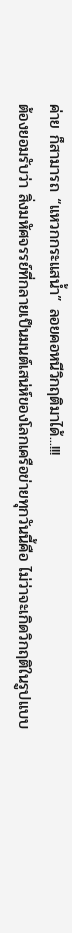ค่าย ก็สามารถ “แหวกกระแสน้ำ” ลอยคอหนีวิกฤติมาได้...!!!
ต้องยอมรับว่า สิ่งมหัศจรรย์ที่กลายเป็นมนต์เสน่ห์ของโลกเครือข่ายทุกวันนี้คือ ไม่ว่าจะเกิดวิกฤติในรูปแบบ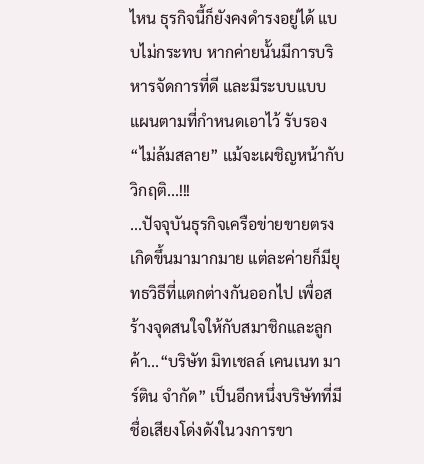ไหน ธุรกิจนี้ก็ยังคงดำรงอยู่ได้ แบบไม่กระทบ หากค่ายนั้นมีการบริหารจัดการที่ดี และมีระบบแบบแผนตามที่กำหนดเอาไว้ รับรอง “ไม่ล้มสลาย” แม้จะเผชิญหน้ากับวิกฤติ...!!!
...ปัจจุบันธุรกิจเครือข่ายขายตรงเกิดขึ้นมามากมาย แต่ละค่ายก็มียุทธวิธีที่แตกต่างกันออกไป เพื่อสร้างจุดสนใจให้กับสมาชิกและลูกค้า...“บริษัท มิทเชลล์ เคนเนท มาร์ติน จำกัด” เป็นอีกหนึ่งบริษัทที่มีชื่อเสียงโด่งดังในวงการขา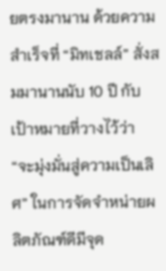ยตรงมานาน ด้วยความสำเร็จที่ “มิทเชลล์” สั่งสมมานานนับ 10 ปี กับเป้าหมายที่วางไว้ว่า “จะมุ่งมั่นสู่ความเป็นเลิศ” ในการจัดจำหน่ายผลิตภัณฑ์ดีมีจุด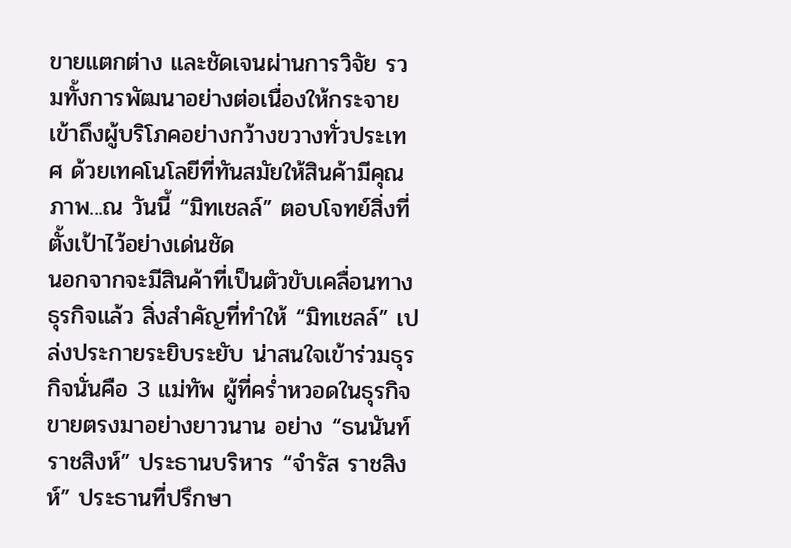ขายแตกต่าง และชัดเจนผ่านการวิจัย รวมทั้งการพัฒนาอย่างต่อเนื่องให้กระจายเข้าถึงผู้บริโภคอย่างกว้างขวางทั่วประเทศ ด้วยเทคโนโลยีที่ทันสมัยให้สินค้ามีคุณภาพ...ณ วันนี้ “มิทเชลล์” ตอบโจทย์สิ่งที่ตั้งเป้าไว้อย่างเด่นชัด
นอกจากจะมีสินค้าที่เป็นตัวขับเคลื่อนทางธุรกิจแล้ว สิ่งสำคัญที่ทำให้ “มิทเชลล์” เปล่งประกายระยิบระยับ น่าสนใจเข้าร่วมธุรกิจนั่นคือ 3 แม่ทัพ ผู้ที่คร่ำหวอดในธุรกิจขายตรงมาอย่างยาวนาน อย่าง “ธนนันท์ ราชสิงห์” ประธานบริหาร “จำรัส ราชสิงห์” ประธานที่ปรึกษา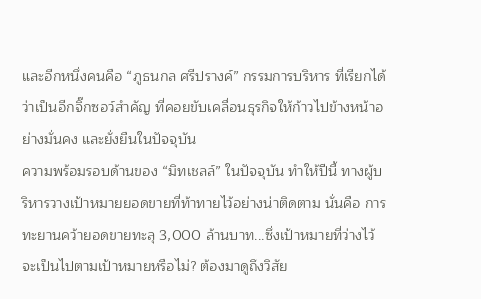และอีกหนึ่งคนคือ “ภูธนกล ศรีปรางค์” กรรมการบริหาร ที่เรียกได้ว่าเป็นอีกจิ๊กซอว์สำคัญ ที่คอยขับเคลื่อนธุรกิจให้ก้าวไปข้างหน้าอย่างมั่นคง และยั่งยืนในปัจจุบัน
ความพร้อมรอบด้านของ “มิทเชลล์” ในปัจจุบัน ทำให้ปีนี้ ทางผู้บริหารวางเป้าหมายยอดขายที่ท้าทายไว้อย่างน่าติดตาม นั่นคือ การทะยานคว้ายอดขายทะลุ 3,000 ล้านบาท...ซึ่งเป้าหมายที่ว่างไว้จะเป็นไปตามเป้าหมายหรือไม่? ต้องมาดูถึงวิสัย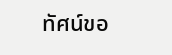ทัศน์ขอ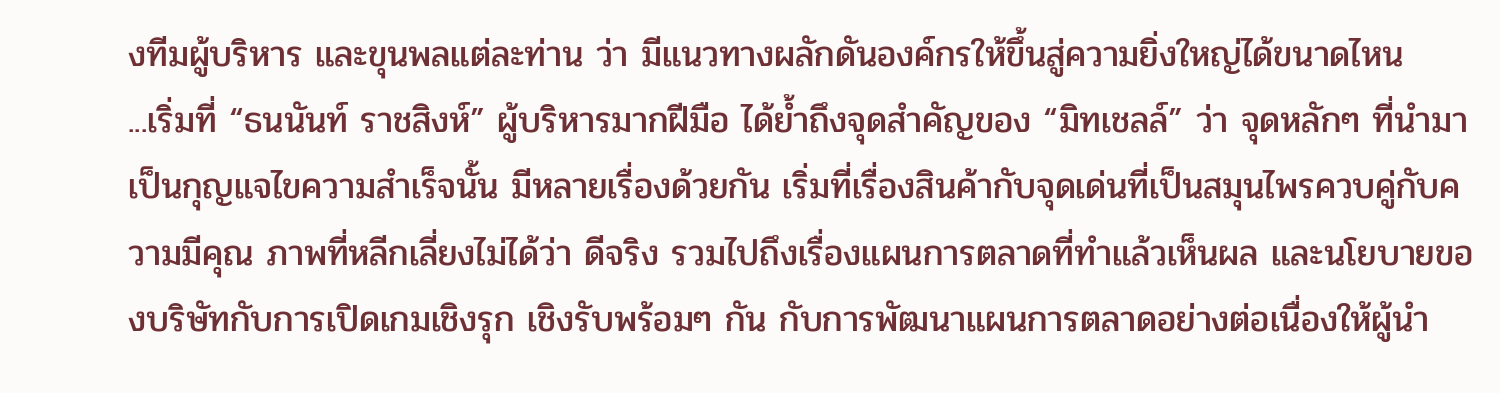งทีมผู้บริหาร และขุนพลแต่ละท่าน ว่า มีแนวทางผลักดันองค์กรให้ขึ้นสู่ความยิ่งใหญ่ได้ขนาดไหน
...เริ่มที่ “ธนนันท์ ราชสิงห์” ผู้บริหารมากฝีมือ ได้ย้ำถึงจุดสำคัญของ “มิทเชลล์” ว่า จุดหลักๆ ที่นำมาเป็นกุญแจไขความสำเร็จนั้น มีหลายเรื่องด้วยกัน เริ่มที่เรื่องสินค้ากับจุดเด่นที่เป็นสมุนไพรควบคู่กับความมีคุณ ภาพที่หลีกเลี่ยงไม่ได้ว่า ดีจริง รวมไปถึงเรื่องแผนการตลาดที่ทำแล้วเห็นผล และนโยบายของบริษัทกับการเปิดเกมเชิงรุก เชิงรับพร้อมๆ กัน กับการพัฒนาแผนการตลาดอย่างต่อเนื่องให้ผู้นำ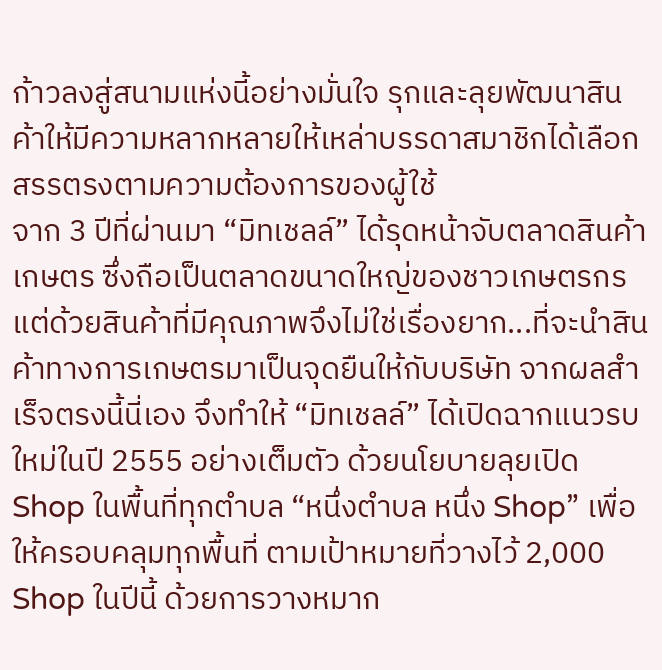ก้าวลงสู่สนามแห่งนี้อย่างมั่นใจ รุกและลุยพัฒนาสินค้าให้มีความหลากหลายให้เหล่าบรรดาสมาชิกได้เลือกสรรตรงตามความต้องการของผู้ใช้
จาก 3 ปีที่ผ่านมา “มิทเชลล์” ได้รุดหน้าจับตลาดสินค้าเกษตร ซึ่งถือเป็นตลาดขนาดใหญ่ของชาวเกษตรกร แต่ด้วยสินค้าที่มีคุณภาพจึงไม่ใช่เรื่องยาก...ที่จะนำสินค้าทางการเกษตรมาเป็นจุดยืนให้กับบริษัท จากผลสำเร็จตรงนี้นี่เอง จึงทำให้ “มิทเชลล์” ได้เปิดฉากแนวรบใหม่ในปี 2555 อย่างเต็มตัว ด้วยนโยบายลุยเปิด Shop ในพื้นที่ทุกตำบล “หนึ่งตำบล หนึ่ง Shop” เพื่อให้ครอบคลุมทุกพื้นที่ ตามเป้าหมายที่วางไว้ 2,000 Shop ในปีนี้ ด้วยการวางหมาก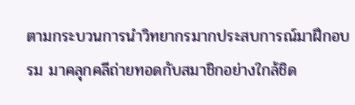ตามกระบวนการนำวิทยากรมากประสบการณ์มาฝึกอบรม มาคลุกคลีถ่ายทอดกับสมาชิกอย่างใกล้ชิด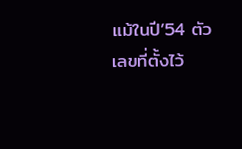แม้ในปี’54 ตัวเลขที่ตั้งไว้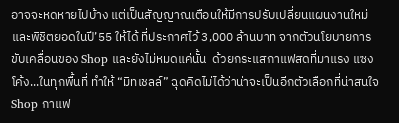อาจจะหดหายไปบ้าง แต่เป็นสัญญาณเตือนให้มีการปรับเปลี่ยนแผนงานใหม่ และพิชิตยอดในปี’55 ให้ได้ ที่ประกาศไว้ 3,000 ล้านบาท จากตัวนโยบายการขับเคลื่อนของ Shop และยังไม่หมดแค่นั้น  ด้วยกระแสกาแฟสดที่มาแรง แซงโค้ง...ในทุกพื้นที่ ทำให้ “มิทเชลล์” ฉุดคิดไม่ได้ว่าน่าจะเป็นอีกตัวเลือกที่น่าสนใจ  Shop กาแฟ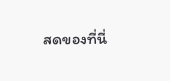สดของที่นี่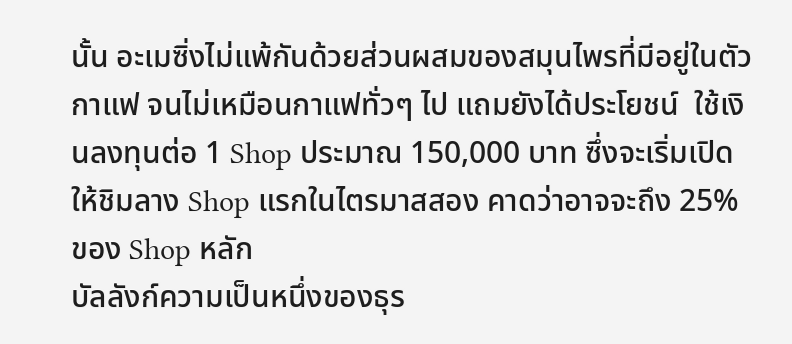นั้น อะเมซิ่งไม่แพ้กันด้วยส่วนผสมของสมุนไพรที่มีอยู่ในตัวกาแฟ จนไม่เหมือนกาแฟทั่วๆ ไป แถมยังได้ประโยชน์  ใช้เงินลงทุนต่อ 1 Shop ประมาณ 150,000 บาท ซึ่งจะเริ่มเปิดให้ชิมลาง Shop แรกในไตรมาสสอง คาดว่าอาจจะถึง 25%  ของ Shop หลัก
บัลลังก์ความเป็นหนึ่งของธุร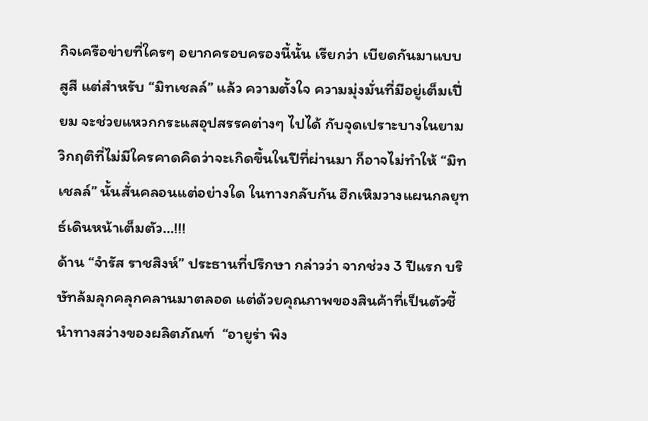กิจเครือข่ายที่ใครๆ อยากครอบครองนี้นั้น เรียกว่า เบียดกันมาแบบสูสี แต่สำหรับ “มิทเชลล์” แล้ว ความตั้งใจ ความมุ่งมั่นที่มีอยู่เต็มเปี่ยม จะช่วยแหวกกระแสอุปสรรคต่างๆ ไปได้ กับจุดเปราะบางในยามวิกฤติที่ไม่มีใครคาดคิดว่าจะเกิดขึ้นในปีที่ผ่านมา ก็อาจไม่ทำให้ “มิทเชลล์” นั้นสั่นคลอนแต่อย่างใด ในทางกลับกัน ฮึกเหิมวางแผนกลยุทธ์เดินหน้าเต็มตัว…!!!
ด้าน “จำรัส ราชสิงห์” ประธานที่ปรึกษา กล่าวว่า จากช่วง 3 ปีแรก บริษัทล้มลุกคลุกคลานมาตลอด แต่ด้วยคุณภาพของสินค้าที่เป็นตัวชี้นำทางสว่างของผลิตภัณฑ์  “อายูร่า พิง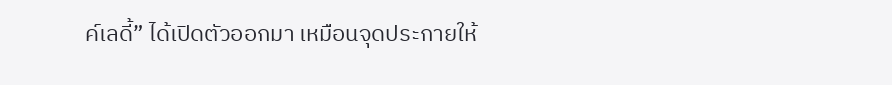ค์เลดี้” ได้เปิดตัวออกมา เหมือนจุดประกายให้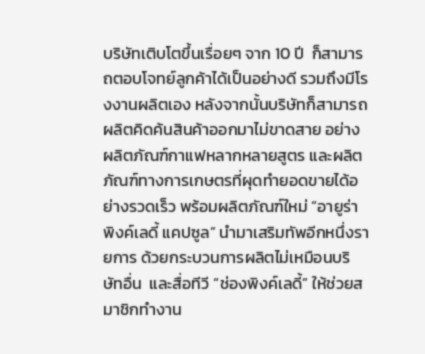บริษัทเติบโตขึ้นเรื่อยๆ จาก 10 ปี  ก็สามารถตอบโจทย์ลูกค้าได้เป็นอย่างดี รวมถึงมีโรงงานผลิตเอง หลังจากนั้นบริษัทก็สามารถผลิตคิดค้นสินค้าออกมาไม่ขาดสาย อย่างผลิตภัณฑ์กาแฟหลากหลายสูตร และผลิตภัณฑ์ทางการเกษตรที่ผุดทำยอดขายได้อย่างรวดเร็ว พร้อมผลิตภัณฑ์ใหม่ “อายูร่า พิงค์เลดี้ แคปซูล” นำมาเสริมทัพอีกหนึ่งรายการ ด้วยกระบวนการผลิตไม่เหมือนบริษัทอื่น  และสื่อทีวี “ช่องพิงค์เลดี้” ให้ช่วยสมาชิกทำงาน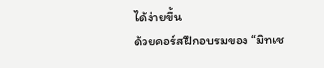ได้ง่ายขึ้น
ด้วยคอร์สฝึกอบรมของ “มิทเช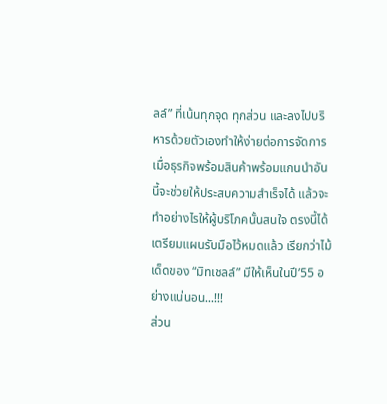ลล์” ที่เน้นทุกจุด ทุกส่วน และลงไปบริหารด้วยตัวเองทำให้ง่ายต่อการจัดการ เมื่อธุรกิจพร้อมสินค้าพร้อมแกนนำอันนี้จะช่วยให้ประสบความสำเร็จได้ แล้วจะทำอย่างไรให้ผู้บริโภคนั้นสนใจ ตรงนี้ได้เตรียมแผนรับมือไว้หมดแล้ว เรียกว่าไม้เด็ดของ “มิทเชลล์” มีให้เห็นในปี’55 อย่างแน่นอน...!!!
ส่วน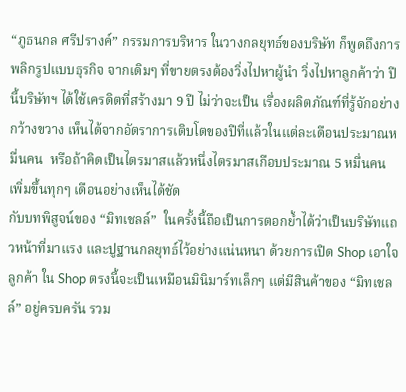“ภูธนกล ศรีปรางค์” กรรมการบริหาร ในวางกลยุทธ์ของบริษัท ก็พูดถึงการพลิกรูปแบบธุรกิจ จากเดิมๆ ที่ขายตรงต้องวิ่งไปหาผู้นำ วิ่งไปหาลูกค้าว่า ปีนี้บริษัทฯ ได้ใช้เครดิตที่สร้างมา 9 ปี ไม่ว่าจะเป็น เรื่องผลิตภัณฑ์ที่รู้จักอย่างกว้างขวาง เห็นได้จากอัตราการเติบโตของปีที่แล้วในแต่ละเดือนประมาณหมื่นคน  หรือถ้าคิดเป็นไตรมาสแล้วหนึ่งไตรมาสเกือบประมาณ 5 หมื่นคน เพิ่มขึ้นทุกๆ เดือนอย่างเห็นได้ชัด
กับบทพิสูจน์ของ “มิทเชลล์”  ในครั้งนี้ถือเป็นการตอกย้ำได้ว่าเป็นบริษัทแถวหน้าที่มาแรง และปูฐานกลยุทธ์ไว้อย่างแน่นหนา ด้วยการเปิด Shop เอาใจลูกค้า ใน Shop ตรงนี้จะเป็นเหมือนมินิมาร์ทเล็กๆ แต่มีสินค้าของ “มิทเชลล์” อยู่ครบครัน รวม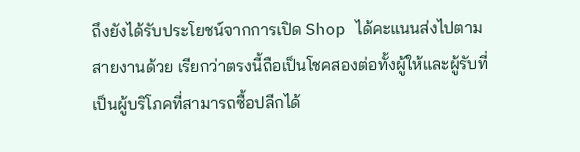ถึงยังได้รับประโยชน์จากการเปิด Shop ได้คะแนนส่งไปตามสายงานด้วย เรียกว่าตรงนี้ถือเป็นโชคสองต่อทั้งผู้ให้และผู้รับที่เป็นผู้บริโภคที่สามารถซื้อปลีกได้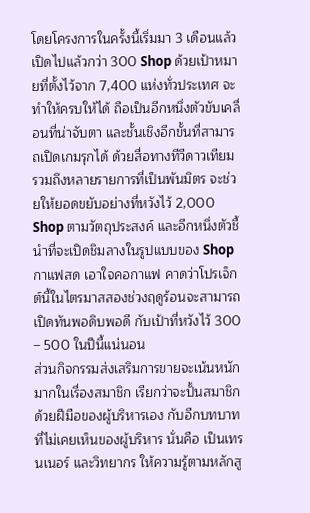โดยโครงการในครั้งนี้เริ่มมา 3 เดือนแล้ว เปิดไปแล้วกว่า 300 Shop ด้วยเป้าหมายที่ตั้งไว้จาก 7,400 แห่งทั่วประเทศ จะทำให้ครบให้ได้ ถือเป็นอีกหนึ่งตัวขับเคลื่อนที่น่าจับตา และชั้นเชิงอีกขั้นที่สามารถเปิดเกมรุกได้ ด้วยสื่อทางทีวีดาวเทียม รวมถึงหลายรายการที่เป็นพันมิตร จะช่วยให้ยอดขยับอย่างที่หวังไว้ 2,000 Shop ตามวัตถุประสงค์ และอีกหนึ่งตัวชี้นำที่จะเปิดชิมลางในรูปแบบของ Shop กาแฟสด เอาใจคอกาแฟ คาดว่าโปรเจ็กต์นี้ในไตรมาสสองช่วงฤดูร้อนจะสามารถเปิดทันพอดิบพอดี กับเป้าที่หวังไว้ 300 – 500 ในปีนี้แน่นอน
ส่วนกิจกรรมส่งเสริมการขายจะเน้นหนักมากในเรื่องสมาชิก เรียกว่าจะปั้นสมาชิกด้วยฝีมือของผู้บริหารเอง กับอีกบทบาทที่ไม่เคยเห็นของผู้บริหาร นั่นคือ เป็นเทรนเนอร์ และวิทยากร ให้ความรู้ตามหลักสู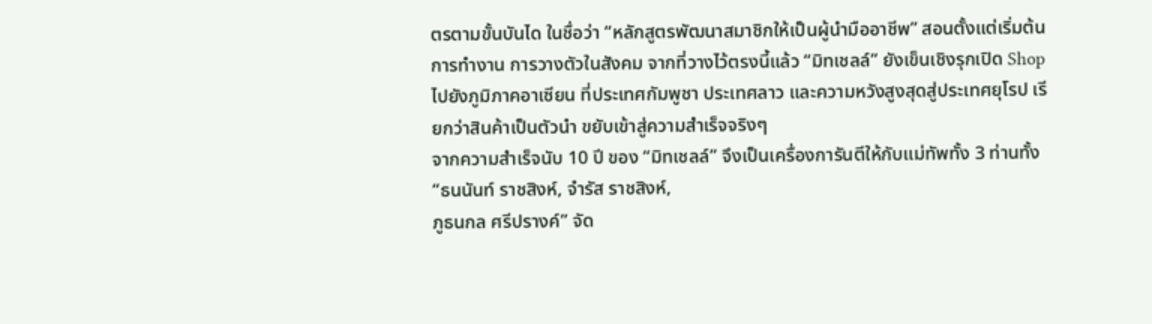ตรตามขั้นบันได ในชื่อว่า “หลักสูตรพัฒนาสมาชิกให้เป็นผู้นำมืออาชีพ” สอนตั้งแต่เริ่มต้นการทำงาน การวางตัวในสังคม จากที่วางไว้ตรงนี้แล้ว “มิทเชลล์” ยังเข็นเชิงรุกเปิด Shop ไปยังภูมิภาคอาเซียน ที่ประเทศกัมพูชา ประเทศลาว และความหวังสูงสุดสู่ประเทศยุโรป เรียกว่าสินค้าเป็นตัวนำ ขยับเข้าสู่ความสำเร็จจริงๆ
จากความสำเร็จนับ 10 ปี ของ “มิทเชลล์” จึงเป็นเครื่องการันตีให้กับแม่ทัพทั้ง 3 ท่านทั้ง “ธนนันท์ ราชสิงห์, จำรัส ราชสิงห์,
ภูธนกล ศรีปรางค์” จัด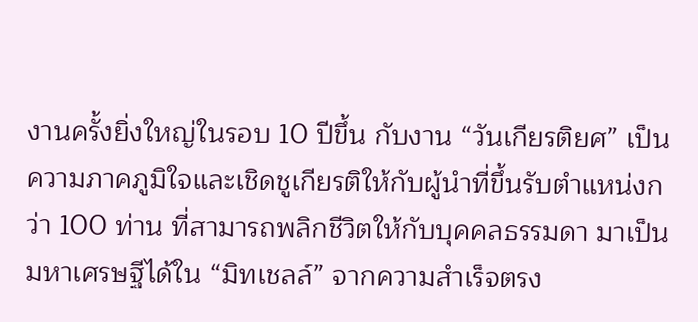งานครั้งยิ่งใหญ่ในรอบ 10 ปีขึ้น กับงาน “วันเกียรติยศ” เป็นความภาคภูมิใจและเชิดชูเกียรติให้กับผู้นำที่ขึ้นรับตำแหน่งกว่า 100 ท่าน ที่สามารถพลิกชีวิตให้กับบุคคลธรรมดา มาเป็นมหาเศรษฐีได้ใน “มิทเชลล์” จากความสำเร็จตรง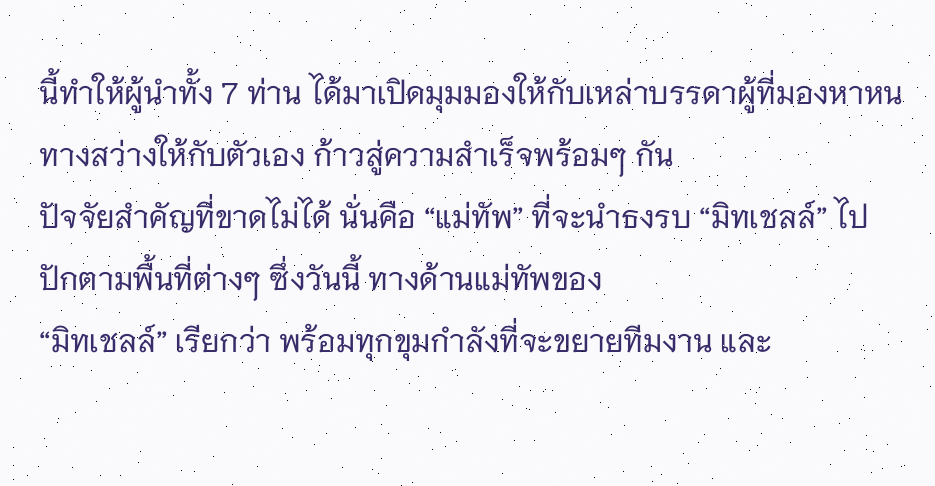นี้ทำให้ผู้นำทั้ง 7 ท่าน ได้มาเปิดมุมมองให้กับเหล่าบรรดาผู้ที่มองหาหนทางสว่างให้กับตัวเอง ก้าวสู่ความสำเร็จพร้อมๆ กัน
ปัจจัยสำคัญที่ขาดไม่ได้ นั่นคือ “แม่ทัพ” ที่จะนำธงรบ “มิทเชลล์” ไปปักตามพื้นที่ต่างๆ ซึ่งวันนี้ ทางด้านแม่ทัพของ
“มิทเชลล์” เรียกว่า พร้อมทุกขุมกำลังที่จะขยายทีมงาน และ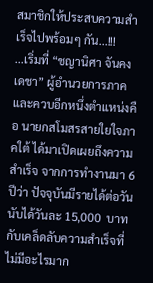สมาชิกให้ประสบความสำเร็จไปพร้อมๆ กัน...!!!
...เริ่มที่ “ชญานิศา จันคงเดชา” ผู้อำนวยการภาค และควบอีกหนึ่งตำแหน่งคือ นายกสโมสรสายใยใจภาคใต้ ได้มาเปิดเผยถึงความสำเร็จ จากการทำงานมา 6 ปีว่า ปัจจุบันมีรายได้ต่อวันนับได้วันละ 15,000  บาท กับเคล็ดลับความสำเร็จที่ไม่มีอะไรมาก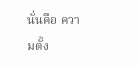นั่นคือ ความตั้ง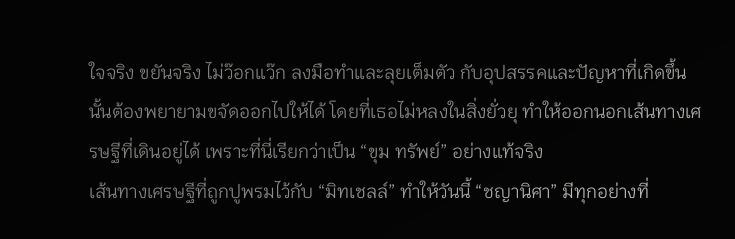ใจจริง ขยันจริง ไม่ว๊อกแว๊ก ลงมือทำและลุยเต็มตัว กับอุปสรรคและปัญหาที่เกิดขึ้นนั้นต้องพยายามขจัดออกไปให้ได้ โดยที่เธอไม่หลงในสิ่งยั่วยุ ทำให้ออกนอกเส้นทางเศรษฐีที่เดินอยู่ได้ เพราะที่นี่เรียกว่าเป็น “ขุม ทรัพย์” อย่างแท้จริง
เส้นทางเศรษฐีที่ถูกปูพรมไว้กับ “มิทเชลล์” ทำให้วันนี้ “ชญานิศา” มีทุกอย่างที่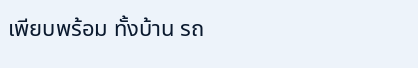เพียบพร้อม ทั้งบ้าน รถ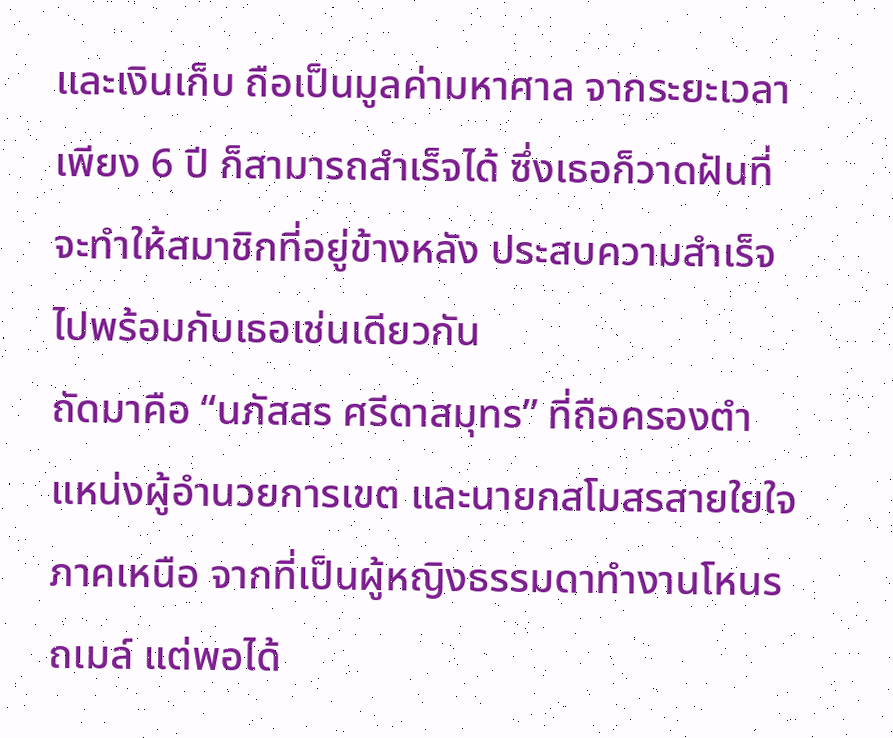และเงินเก็บ ถือเป็นมูลค่ามหาศาล จากระยะเวลาเพียง 6 ปี ก็สามารถสำเร็จได้ ซึ่งเธอก็วาดฝันที่จะทำให้สมาชิกที่อยู่ข้างหลัง ประสบความสำเร็จไปพร้อมกับเธอเช่นเดียวกัน
ถัดมาคือ “นภัสสร ศรีดาสมุทร” ที่ถือครองตำแหน่งผู้อำนวยการเขต และนายกสโมสรสายใยใจภาคเหนือ จากที่เป็นผู้หญิงธรรมดาทำงานโหนรถเมล์ แต่พอได้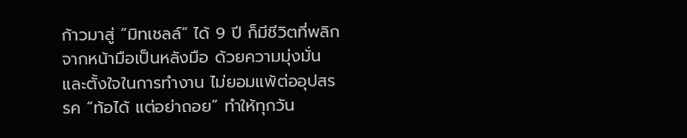ก้าวมาสู่ “มิทเชลล์” ได้ 9 ปี ก็มีชีวิตที่พลิกจากหน้ามือเป็นหลังมือ ด้วยความมุ่งมั่นและตั้งใจในการทำงาน ไม่ยอมแพ้ต่ออุปสรรค “ท้อได้ แต่อย่าถอย” ทำให้ทุกวัน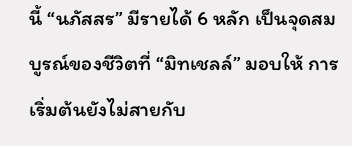นี้ “นภัสสร” มีรายได้ 6 หลัก เป็นจุดสมบูรณ์ของชีวิตที่ “มิทเชลล์” มอบให้ การเริ่มต้นยังไม่สายกับ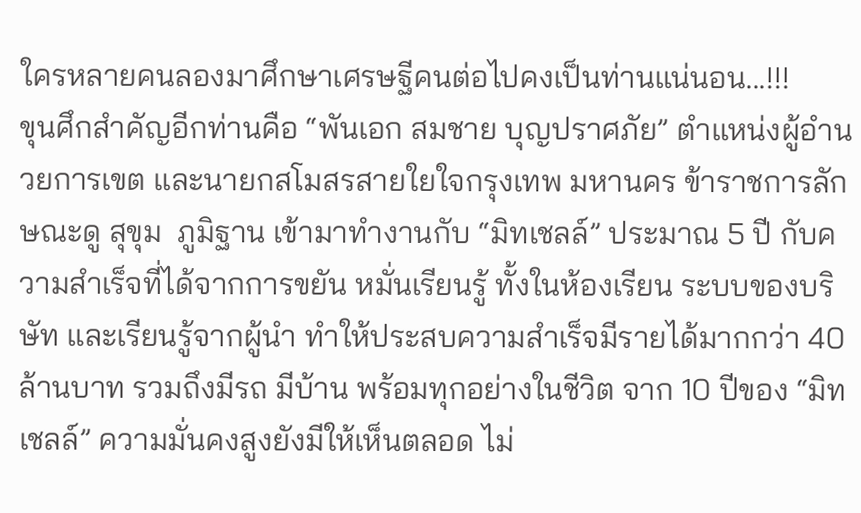ใครหลายคนลองมาศึกษาเศรษฐีคนต่อไปคงเป็นท่านแน่นอน...!!!
ขุนศึกสำคัญอีกท่านคือ “พันเอก สมชาย บุญปราศภัย” ตำแหน่งผู้อำนวยการเขต และนายกสโมสรสายใยใจกรุงเทพ มหานคร ข้าราชการลักษณะดู สุขุม  ภูมิฐาน เข้ามาทำงานกับ “มิทเชลล์” ประมาณ 5 ปี กับความสำเร็จที่ได้จากการขยัน หมั่นเรียนรู้ ทั้งในห้องเรียน ระบบของบริษัท และเรียนรู้จากผู้นำ ทำให้ประสบความสำเร็จมีรายได้มากกว่า 40 ล้านบาท รวมถึงมีรถ มีบ้าน พร้อมทุกอย่างในชีวิต จาก 10 ปีของ “มิทเชลล์” ความมั่นคงสูงยังมีให้เห็นตลอด ไม่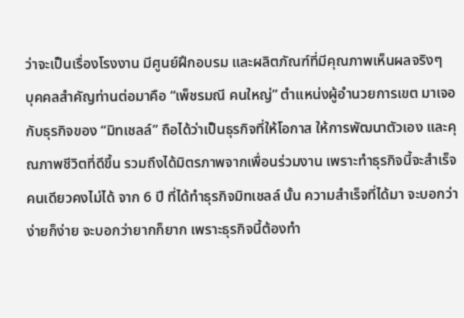ว่าจะเป็นเรื่องโรงงาน มีศูนย์ฝึกอบรม และผลิตภัณฑ์ที่มีคุณภาพเห็นผลจริงๆ
บุคคลสำคัญท่านต่อมาคือ “เพ็ชรมณี คนใหญ่” ตำแหน่งผู้อำนวยการเขต มาเจอกับธุรกิจของ “มิทเชลล์” ถือได้ว่าเป็นธุรกิจที่ให้โอกาส ให้การพัฒนาตัวเอง และคุณภาพชีวิตที่ดีขึ้น รวมถึงได้มิตรภาพจากเพื่อนร่วมงาน เพราะทำธุรกิจนี้จะสำเร็จคนเดียวคงไม่ได้ จาก 6 ปี ที่ได้ทำธุรกิจมิทเชลล์ นั้น ความสำเร็จที่ได้มา จะบอกว่าง่ายก็ง่าย จะบอกว่ายากก็ยาก เพราะธุรกิจนี้ต้องทำ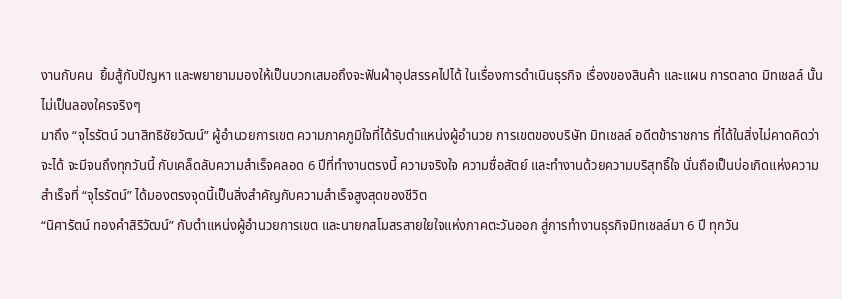งานกับคน  ยิ้มสู้กับปัญหา และพยายามมองให้เป็นบวกเสมอถึงจะฟันฝ่าอุปสรรคไปได้ ในเรื่องการดำเนินธุรกิจ เรื่องของสินค้า และแผน การตลาด มิทเชลล์ นั้นไม่เป็นลองใครจริงๆ
มาถึง “จุไรรัตน์ วนาสิทธิชัยวัฒน์” ผู้อำนวยการเขต ความภาคภูมิใจที่ได้รับตำแหน่งผู้อำนวย การเขตของบริษัท มิทเชลล์ อดีตข้าราชการ ที่ได้ในสิ่งไม่คาดคิดว่าจะได้ จะมีจนถึงทุกวันนี้ กับเคล็ดลับความสำเร็จคลอด 6 ปีที่ทำงานตรงนี้ ความจริงใจ ความซื่อสัตย์ และทำงานด้วยความบริสุทธิ์ใจ นั่นถือเป็นบ่อเกิดแห่งความสำเร็จที่ “จุไรรัตน์” ได้มองตรงจุดนี้เป็นสิ่งสำคัญกับความสำเร็จสูงสุดของชีวิต
“นิศารัตน์ ทองคำสิริวัฒน์” กับตำแหน่งผู้อำนวยการเขต และนายกสโมสรสายใยใจแห่งภาคตะวันออก สู่การทำงานธุรกิจมิทเชลล์มา 6 ปี ทุกวัน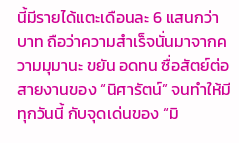นี้มีรายได้แตะเดือนละ 6 แสนกว่าบาท ถือว่าความสำเร็จนั่นมาจากความมุมานะ ขยัน อดทน ซื่อสัตย์ต่อสายงานของ “นิศารัตน์” จนทำให้มีทุกวันนี้ กับจุดเด่นของ “มิ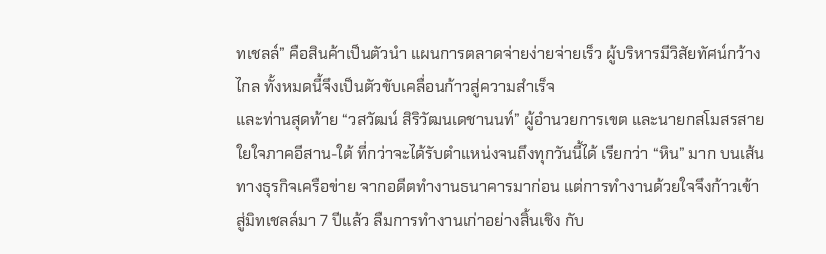ทเชลล์” คือสินค้าเป็นตัวนำ แผนการตลาดจ่ายง่ายจ่ายเร็ว ผู้บริหารมีวิสัยทัศน์กว้างไกล ทั้งหมดนี้จึงเป็นตัวขับเคลื่อนก้าวสู่ความสำเร็จ
และท่านสุดท้าย “วสวัฒน์ สิริวัฒนเดชานนท์” ผู้อำนวยการเขต และนายกสโมสรสายใยใจภาคอีสาน-ใต้ ที่กว่าจะได้รับตำแหน่งจนถึงทุกวันนี้ได้ เรียกว่า “หิน” มาก บนเส้นทางธุรกิจเครือข่าย จากอดีตทำงานธนาคารมาก่อน แต่การทำงานด้วยใจจึงก้าวเข้าสู่มิทเชลล์มา 7 ปีแล้ว ลืมการทำงานเก่าอย่างสิ้นเชิง กับ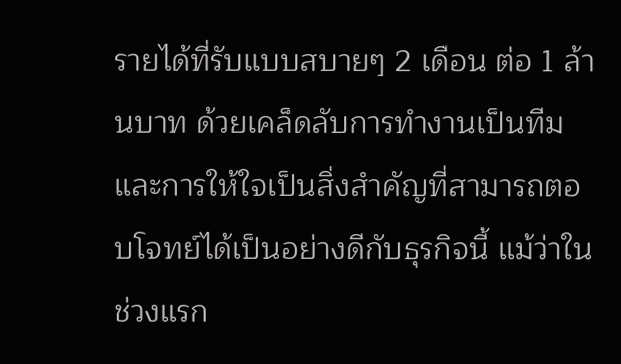รายได้ที่รับแบบสบายๆ 2 เดือน ต่อ 1 ล้านบาท ด้วยเคล็ดลับการทำงานเป็นทีม และการให้ใจเป็นสิ่งสำคัญที่สามารถตอบโจทย์ได้เป็นอย่างดีกับธุรกิจนี้ แม้ว่าในช่วงแรก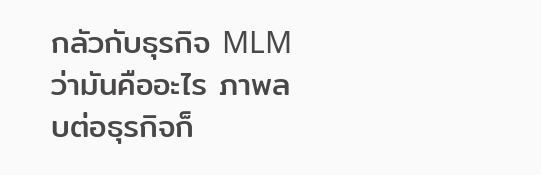กลัวกับธุรกิจ MLM ว่ามันคืออะไร ภาพลบต่อธุรกิจก็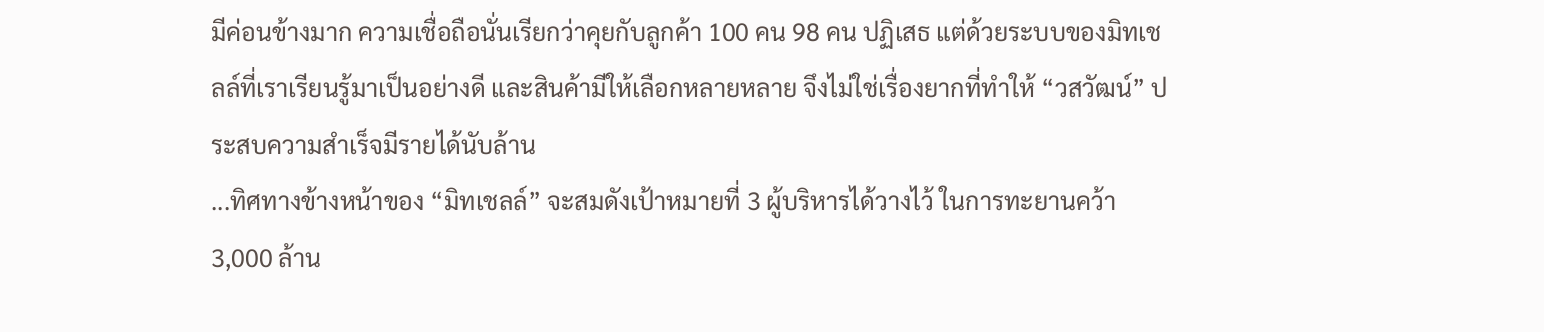มีค่อนข้างมาก ความเชื่อถือนั่นเรียกว่าคุยกับลูกค้า 100 คน 98 คน ปฏิเสธ แต่ด้วยระบบของมิทเชลล์ที่เราเรียนรู้มาเป็นอย่างดี และสินค้ามีให้เลือกหลายหลาย จึงไม่ใช่เรื่องยากที่ทำให้ “วสวัฒน์” ประสบความสำเร็จมีรายได้นับล้าน
...ทิศทางข้างหน้าของ “มิทเชลล์” จะสมดังเป้าหมายที่ 3 ผู้บริหารได้วางไว้ ในการทะยานคว้า 3,000 ล้าน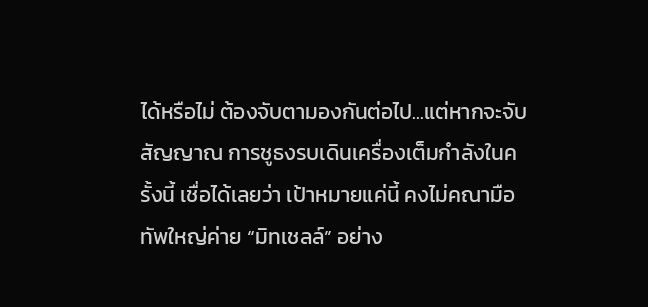ได้หรือไม่ ต้องจับตามองกันต่อไป...แต่หากจะจับสัญญาณ การชูธงรบเดินเครื่องเต็มกำลังในครั้งนี้ เชื่อได้เลยว่า เป้าหมายแค่นี้ คงไม่คณามือทัพใหญ่ค่าย “มิทเชลล์” อย่าง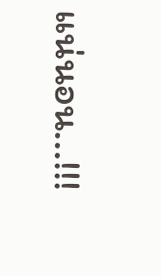แน่นอน...!!!